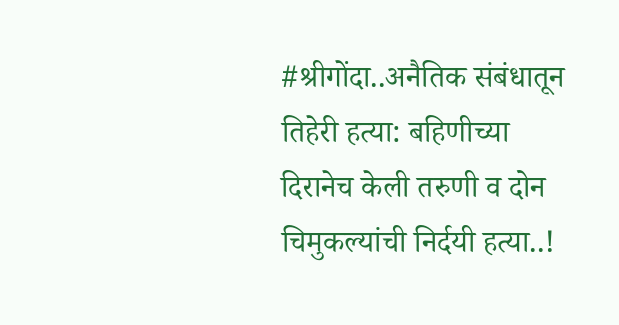#श्रीगोंदा..अनैतिक संबंधातून तिहेरी हत्या: बहिणीच्या दिरानेच केली तरुणी व दोन चिमुकल्यांची निर्दयी हत्या..!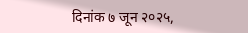दिनांक ७ जून २०२५,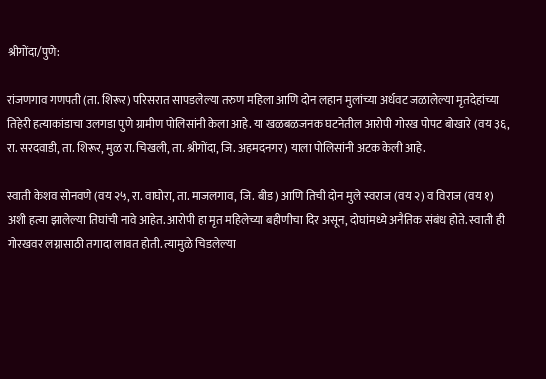श्रीगोंदा/पुणे:

रांजणगाव गणपती (ता. शिरूर) परिसरात सापडलेल्या तरुण महिला आणि दोन लहान मुलांच्या अर्धवट जळालेल्या मृतदेहांच्या तिहेरी हत्याकांडाचा उलगडा पुणे ग्रामीण पोलिसांनी केला आहे. या खळबळजनक घटनेतील आरोपी गोरख पोपट बोखारे (वय ३६, रा. सरदवाडी, ता. शिरूर, मुळ रा. चिखली, ता. श्रीगोंदा, जि. अहमदनगर) याला पोलिसांनी अटक केली आहे.

स्वाती केशव सोनवणे (वय २५, रा. वाघोरा, ता. माजलगाव, जि. बीड) आणि तिची दोन मुले स्वराज (वय २) व विराज (वय १) अशी हत्या झालेल्या तिघांची नावे आहेत. आरोपी हा मृत महिलेच्या बहीणीचा दिर असून, दोघांमध्ये अनैतिक संबंध होते. स्वाती ही गोरखवर लग्नासाठी तगादा लावत होती. त्यामुळे चिडलेल्या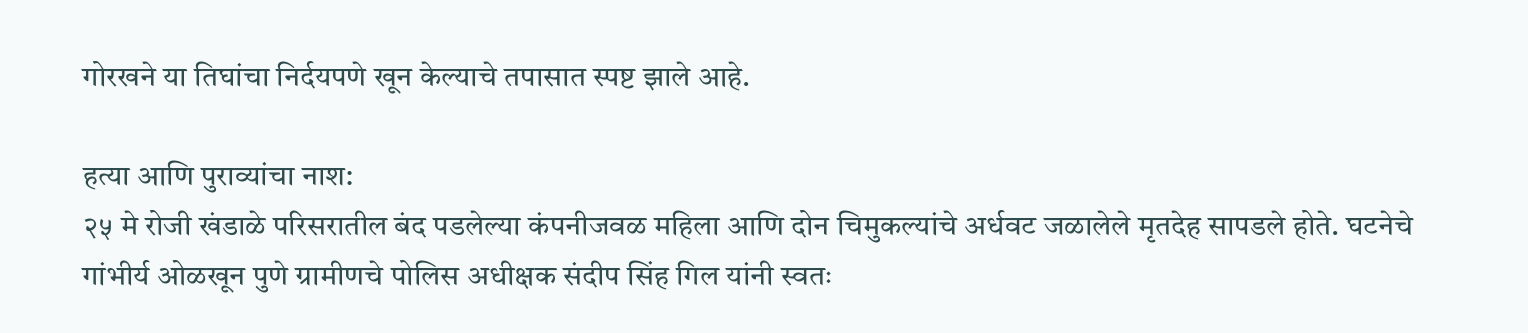गोरखने या तिघांचा निर्दयपणे खून केल्याचे तपासात स्पष्ट झाले आहे.

हत्या आणि पुराव्यांचा नाश:
२५ मे रोजी खंडाळे परिसरातील बंद पडलेल्या कंपनीजवळ महिला आणि दोन चिमुकल्यांचे अर्धवट जळालेले मृतदेह सापडले होते. घटनेचे गांभीर्य ओळखून पुणे ग्रामीणचे पोलिस अधीक्षक संदीप सिंह गिल यांनी स्वतः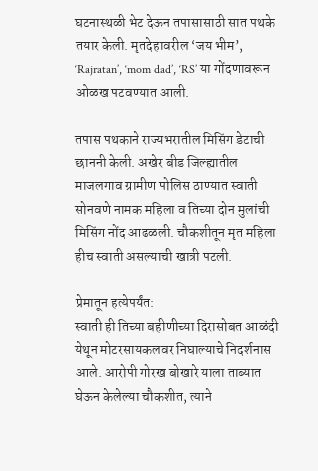घटनास्थळी भेट देऊन तपासासाठी सात पथके तयार केली. मृतदेहावरील ‘जय भीम’, ‘Rajratan’, ‘mom dad’, ‘RS’ या गोंदणावरून ओळख पटवण्यात आली.

तपास पथकाने राज्यभरातील मिसिंग डेटाची छाननी केली. अखेर बीड जिल्ह्यातील माजलगाव ग्रामीण पोलिस ठाण्यात स्वाती सोनवणे नामक महिला व तिच्या दोन मुलांची मिसिंग नोंद आढळली. चौकशीतून मृत महिला हीच स्वाती असल्याची खात्री पटली.

प्रेमातून हत्येपर्यंत:
स्वाती ही तिच्या बहीणीच्या दिरासोबत आळंदी येथून मोटरसायकलवर निघाल्याचे निदर्शनास आले. आरोपी गोरख बोखारे याला ताब्यात घेऊन केलेल्या चौकशीत, त्याने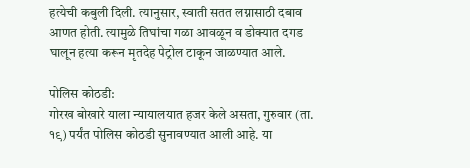हत्येची कबुली दिली. त्यानुसार, स्वाती सतत लग्नासाठी दबाव आणत होती. त्यामुळे तिघांचा गळा आवळून व डोक्यात दगड घालून हत्या करून मृतदेह पेट्रोल टाकून जाळण्यात आले.

पोलिस कोठडी:
गोरख बोखारे याला न्यायालयात हजर केले असता, गुरुवार (ता. १९) पर्यंत पोलिस कोठडी सुनावण्यात आली आहे. या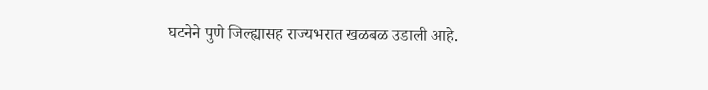घटनेने पुणे जिल्ह्यासह राज्यभरात खळबळ उडाली आहे.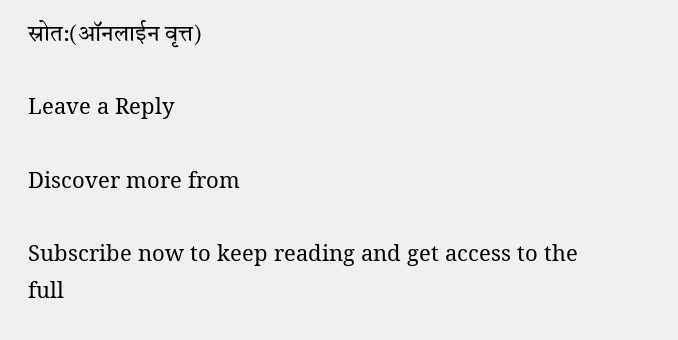स्रोत:(ऑनलाईन वृत्त)

Leave a Reply

Discover more from

Subscribe now to keep reading and get access to the full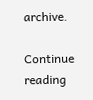archive.

Continue reading